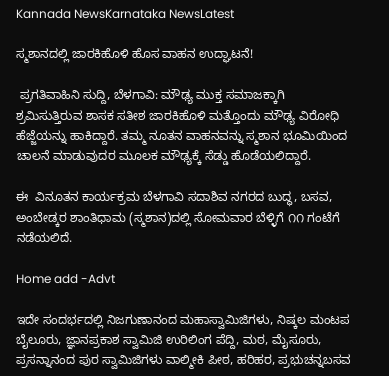Kannada NewsKarnataka NewsLatest

ಸ್ಮಶಾನದಲ್ಲಿ ಜಾರಕಿಹೊಳಿ ಹೊಸ ವಾಹನ ಉದ್ಘಾಟನೆ!

 ಪ್ರಗತಿವಾಹಿನಿ ಸುದ್ದಿ, ಬೆಳಗಾವಿ: ಮೌಢ್ಯ ಮುಕ್ತ ಸಮಾಜಕ್ಕಾಗಿ  ಶ್ರಮಿಸುತ್ತಿರುವ ಶಾಸಕ ಸತೀಶ ಜಾರಕಿಹೊಳಿ ಮತ್ತೊಂದು ಮೌಢ್ಯ ವಿರೋಧಿ ಹೆಜ್ಜೆಯನ್ನು ಹಾಕಿದ್ದಾರೆ. ತಮ್ಮ ನೂತನ ವಾಹನವನ್ನು ಸ್ಮಶಾನ ಭೂಮಿಯಿಂದ ಚಾಲನೆ ಮಾಡುವುದರ ಮೂಲಕ ಮೌಢ್ಯಕ್ಕೆ ಸೆಡ್ಡು ಹೊಡೆಯಲಿದ್ದಾರೆ.

ಈ  ವಿನೂತನ ಕಾರ್ಯಕ್ರಮ ಬೆಳಗಾವಿ ಸದಾಶಿವ ನಗರದ ಬುದ್ಧ, ಬಸವ, ಅಂಬೇಡ್ಕರ ಶಾಂತಿಧಾಮ (ಸ್ಮಶಾನ)ದಲ್ಲಿ ಸೋಮವಾರ ಬೆಳ್ಳಿಗೆ ೧೧ ಗಂಟೆಗೆ ನಡೆಯಲಿದೆ.

Home add -Advt

ಇದೇ ಸಂದರ್ಭದಲ್ಲಿ ನಿಜಗುಣಾನಂದ ಮಹಾಸ್ವಾಮಿಜಿಗಳು, ನಿಷ್ಕಲ ಮಂಟಪ ಬೈಲೂರು, ಜ್ಞಾನಪ್ರಕಾಶ ಸ್ವಾಮಿಜಿ ಉರಿಲಿಂಗ ಪೆದ್ದಿ, ಮಠ, ಮೈಸೂರು, ಪ್ರಸನ್ನಾನಂದ ಪುರ ಸ್ವಾಮಿಜಿಗಳು ವಾಲ್ಮೀಕಿ ಪೀಠ, ಹರಿಹರ, ಪ್ರಭುಚನ್ನಬಸವ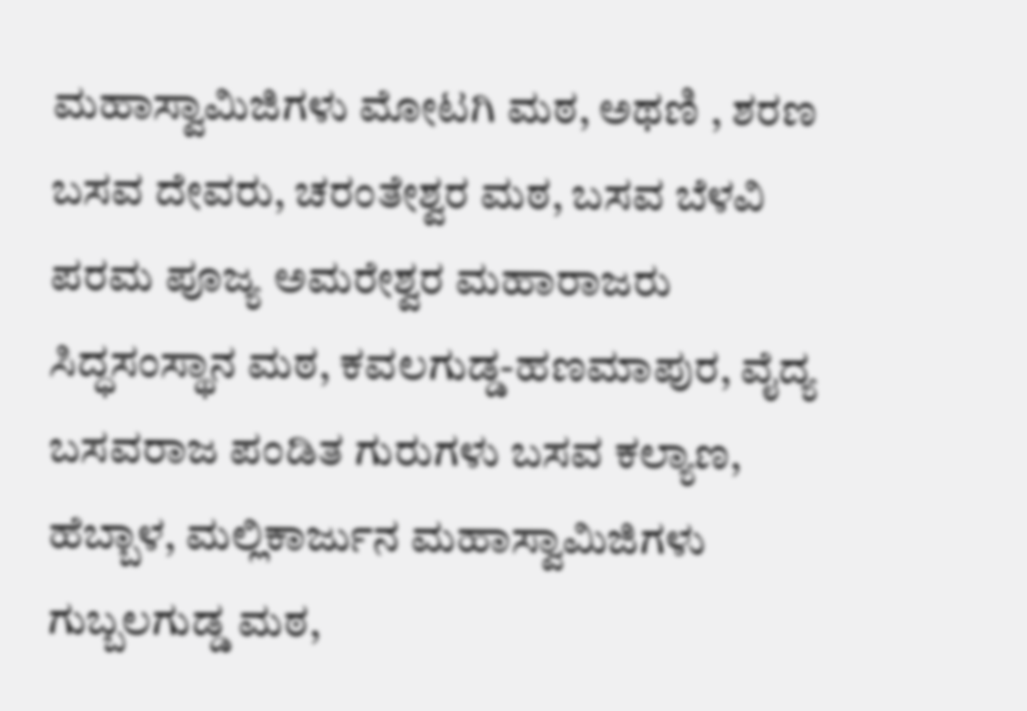ಮಹಾಸ್ವಾಮಿಜಿಗಳು ಮೋಟಗಿ ಮಠ, ಅಥಣಿ , ಶರಣ ಬಸವ ದೇವರು, ಚರಂತೇಶ್ವರ ಮಠ, ಬಸವ ಬೆಳವಿ ಪರಮ ಪೂಜ್ಯ ಅಮರೇಶ್ವರ ಮಹಾರಾಜರು ಸಿದ್ಧಸಂಸ್ಥಾನ ಮಠ, ಕವಲಗುಡ್ಡ-ಹಣಮಾಪುರ, ವೈದ್ಯ ಬಸವರಾಜ ಪಂಡಿತ ಗುರುಗಳು ಬಸವ ಕಲ್ಯಾಣ, ಹೆಬ್ಬಾಳ, ಮಲ್ಲಿಕಾರ್ಜುನ ಮಹಾಸ್ವಾಮಿಜಿಗಳು ಗುಬ್ಬಲಗುಡ್ಡ ಮಠ,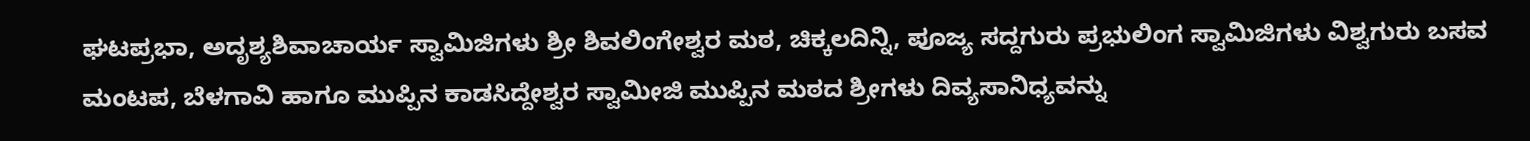ಘಟಪ್ರಭಾ, ಅದೃಶ್ಯಶಿವಾಚಾರ್ಯ ಸ್ವಾಮಿಜಿಗಳು ಶ್ರೀ ಶಿವಲಿಂಗೇಶ್ವರ ಮಠ, ಚಿಕ್ಕಲದಿನ್ನಿ, ಪೂಜ್ಯ ಸದ್ದಗುರು ಪ್ರಭುಲಿಂಗ ಸ್ವಾಮಿಜಿಗಳು ವಿಶ್ವಗುರು ಬಸವ ಮಂಟಪ, ಬೆಳಗಾವಿ ಹಾಗೂ ಮುಪ್ಪಿನ ಕಾಡಸಿದ್ದೇಶ್ವರ ಸ್ವಾಮೀಜಿ ಮುಪ್ಪಿನ ಮಠದ ಶ್ರೀಗಳು ದಿವ್ಯಸಾನಿಧ್ಯವನ್ನು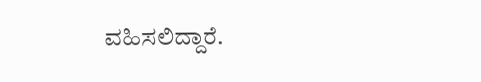ವಹಿಸಲಿದ್ದಾರೆ.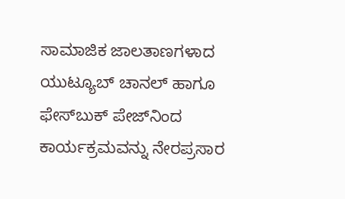ಸಾಮಾಜಿಕ ಜಾಲತಾಣಗಳಾದ ಯುಟ್ಯೂಬ್ ಚಾನಲ್ ಹಾಗೂ ಫೇಸ್‌ಬುಕ್ ಪೇಜ್‌ನಿಂದ ಕಾರ್ಯಕ್ರಮವನ್ನು ನೇರಪ್ರಸಾರ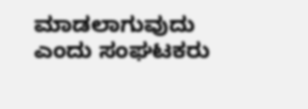ಮಾಡಲಾಗುವುದು ಎಂದು ಸಂಘಟಕರು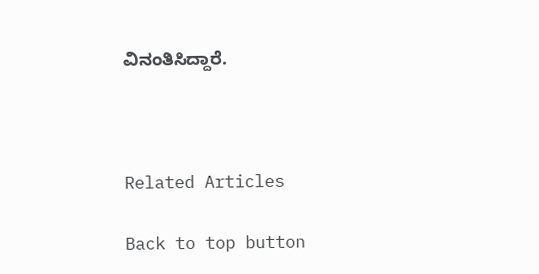ವಿನಂತಿಸಿದ್ದಾರೆ.



Related Articles

Back to top button